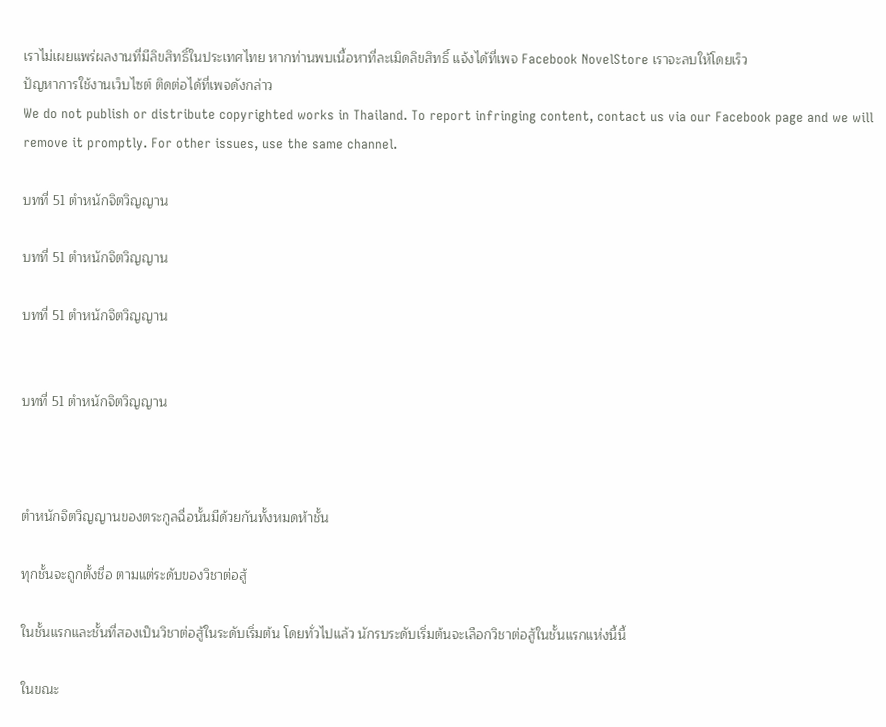เราไม่เผยแพร่ผลงานที่มีลิขสิทธิ์ในประเทศไทย หากท่านพบเนื้อหาที่ละเมิดลิขสิทธิ์ แจ้งได้ที่เพจ Facebook NovelStore เราจะลบให้โดยเร็ว
ปัญหาการใช้งานเว็บไซต์ ติดต่อได้ที่เพจดังกล่าว
We do not publish or distribute copyrighted works in Thailand. To report infringing content, contact us via our Facebook page and we will remove it promptly. For other issues, use the same channel.

บทที่ 51 ตำหนักจิตวิญญาน

บทที่ 51 ตำหนักจิตวิญญาน

บทที่ 51 ตำหนักจิตวิญญาน


บทที่ 51 ตำหนักจิตวิญญาน



ตำหนักจิตวิญญานของตระกูลฉื่อนั้นมีด้วยกันทั้งหมดห้าชั้น

ทุกชั้นจะถูกตั้งชื่อ ตามแต่ระดับของวิชาต่อสู้

ในชั้นแรกและชั้นที่สองเป็นวิชาต่อสู้ในระดับเริ่มต้น โดยทั่วไปแล้ว นักรบระดับเริ่มต้นจะเลือกวิชาต่อสู้ในชั้นแรกแห่งนี้นี้

ในขณะ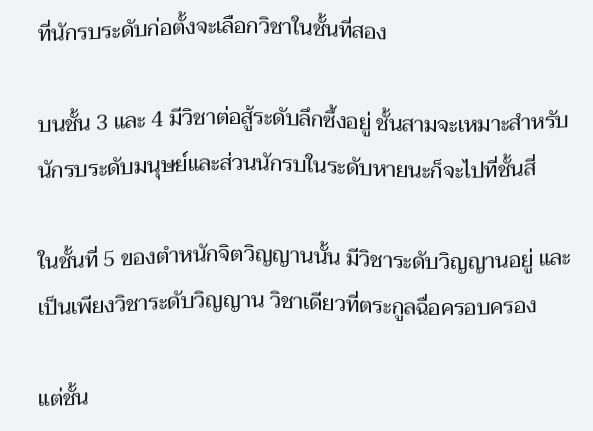ที่นักรบระดับก่อตั้งจะเลือกวิชาในชั้นที่สอง

บนชั้น 3 และ 4 มีวิชาต่อสู้ระดับลึกซึ้งอยู่ ชั้นสามจะเหมาะสำหรับนักรบระดับมนุษย์และส่วนนักรบในระดับหายนะก็จะไปที่ชั้นสี่

ในชั้นที่ 5 ของตำหนักจิตวิญญานนั้น มีวิชาระดับวิญญานอยู่ และเป็นเพียงวิชาระดับวิญญาน วิชาเดียวที่ตระกูลฉื่อครอบครอง

แต่ชั้น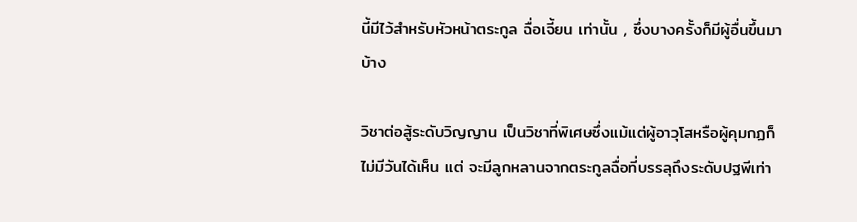นี้มีไว้สำหรับหัวหน้าตระกูล ฉื่อเจี้ยน เท่านั้น , ซึ่งบางครั้งก็มีผู้อื่นขึ้นมาบ้าง

วิชาต่อสู้ระดับวิญญาน เป็นวิชาที่พิเศษซึ่งแม้แต่ผู้อาวุโสหรือผู้คุมกฏก็ไม่มีวันได้เห็น แต่ จะมีลูกหลานจากตระกูลฉื่อที่บรรลุถึงระดับปฐพีเท่า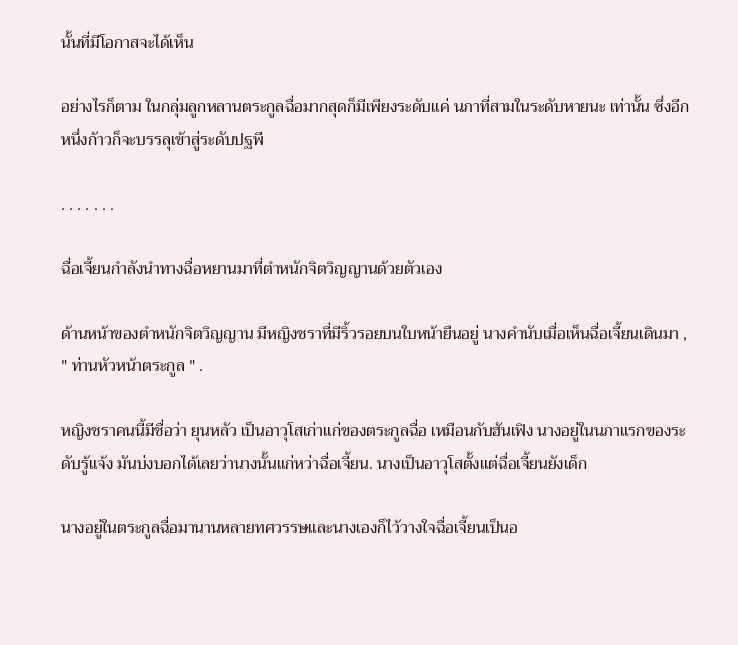นั้นที่มีโอกาสจะได้เห็น

อย่างไรก็ตาม ในกลุ่มลูกหลานตระกูลฉื่อมากสุดก็มีเพียงระดับแค่ นภาที่สามในระดับหายนะ เท่านั้น ซึ่งอีกหนึ่งก้าวก็จะบรรลุเข้าสู่ระดับปฐพี

. . . . . . .

ฉื่อเจี้ยนกำลังนำทางฉื่อหยานมาที่ตำหนักจิตวิญญานด้วยตัวเอง

ด้านหน้าของตำหนักจิตวิญญาน มีหญิงชราที่มีริ้วรอยบนใบหน้ายืนอยู่ นางคำนับเมื่อเห็นฉื่อเจี้ยนเดินมา , " ท่านหัวหน้าตระกูล " .

หญิงชราคนนี้มีชื่อว่า ยุนหลัว เป็นอาวุโสเก่าแก่ของตระกูลฉื่อ เหมือนกับฮันเฟิง นางอยู่ในนภาแรกของระดับรู้แจ้ง มันบ่งบอกได้เลยว่านางนั้นแก่หว่าฉื่อเจี้ยน. นางเป็นอาวุโสตั้งแต่ฉื่อเจี้ยนยังเด็ก

นางอยู่ในตระกูลฉื่อมานานหลายทศวรรษและนางเองก็ไว้วางใจฉื่อเจี้ยนเป็นอ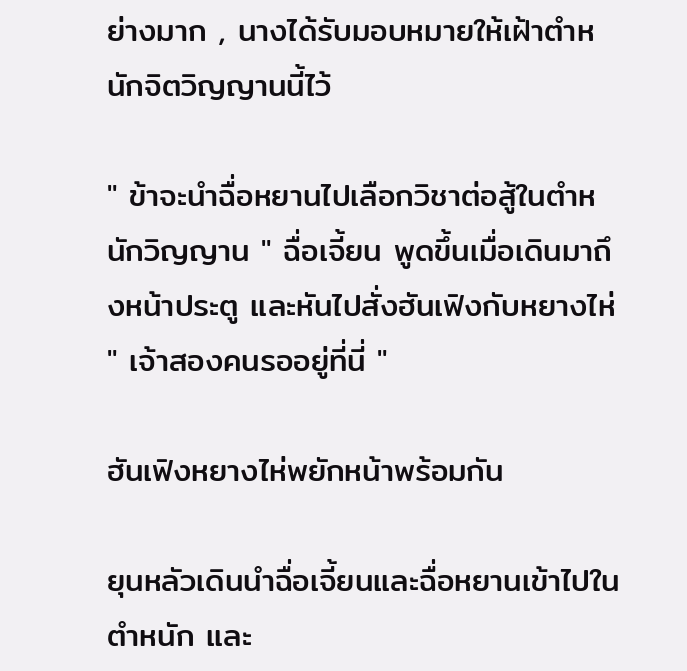ย่างมาก , นางได้รับมอบหมายให้เฝ้าตำหนักจิตวิญญานนี้ไว้

" ข้าจะนำฉื่อหยานไปเลือกวิชาต่อสู้ในตำหนักวิญญาน " ฉื่อเจี้ยน พูดขึ้นเมื่อเดินมาถึงหน้าประตู และหันไปสั่งฮันเฟิงกับหยางไห่ " เจ้าสองคนรออยู่ที่นี่ "

ฮันเฟิงหยางไห่พยักหน้าพร้อมกัน

ยุนหลัวเดินนำฉื่อเจี้ยนและฉื่อหยานเข้าไปในตำหนัก และ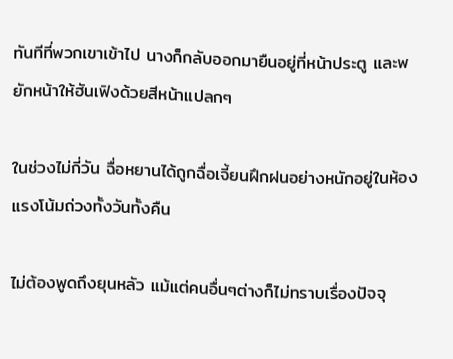ทันทีที่พวกเขาเข้าไป นางก็กลับออกมายืนอยู่ที่หน้าประตู และพยักหน้าให้ฮันเฟิงด้วยสีหน้าแปลกๆ

ในช่วงไม่กี่วัน ฉื่อหยานได้ถูกฉื่อเจี้ยนฝึกฝนอย่างหนักอยู่ในห้องแรงโน้มถ่วงทั้งวันทั้งคืน

ไม่ต้องพูดถึงยุนหลัว แม้แต่คนอื่นๆต่างก็ไม่ทราบเรื่องปัจจุ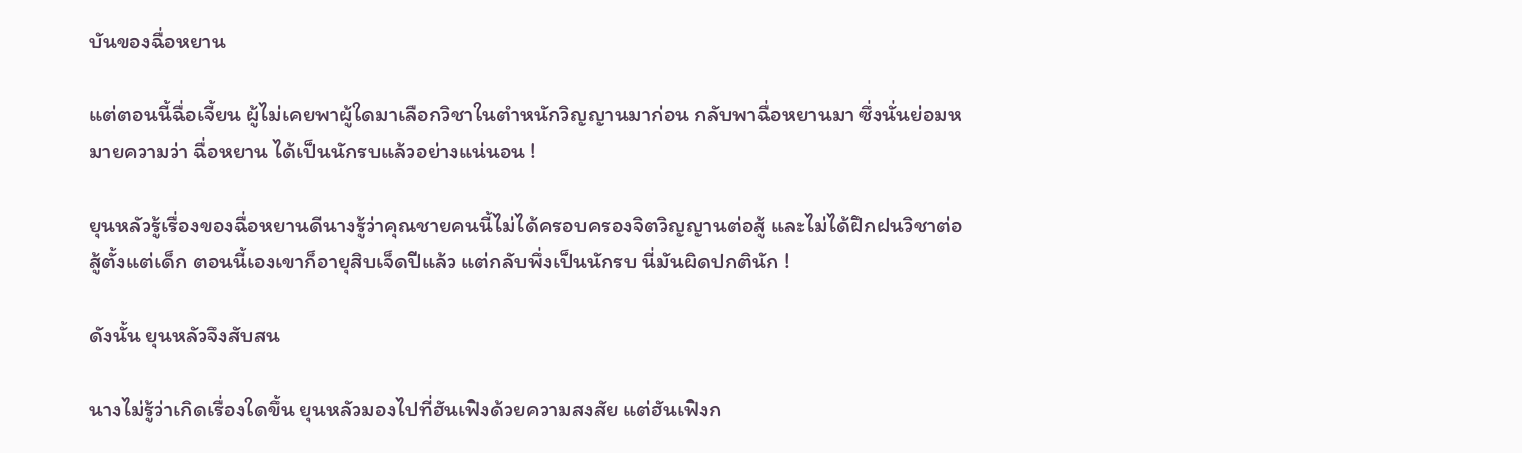บันของฉื่อหยาน

แต่ตอนนี้ฉื่อเจี้ยน ผู้ไม่เคยพาผู้ใดมาเลือกวิชาในตำหนักวิญญานมาก่อน กลับพาฉื่อหยานมา ซึ่งนั่นย่อมหมายความว่า ฉื่อหยาน ได้เป็นนักรบแล้วอย่างแน่นอน !

ยุนหลัวรู้เรื่องของฉื่อหยานดีนางรู้ว่าคุณชายคนนี้ไม่ได้ครอบครองจิตวิญญานต่อสู้ และไม่ได้ฝึกฝนวิชาต่อสู้ตั้งแต่เด็ก ตอนนี้เองเขาก็อายุสิบเจ็ดปีแล้ว แต่กลับพึ่งเป็นนักรบ นี่มันผิดปกตินัก !

ดังนั้น ยุนหลัวจึงสับสน

นางไม่รู้ว่าเกิดเรื่องใดขึ้น ยุนหลัวมองไปที่ฮันเฟิงด้วยความสงสัย แต่ฮันเฟิงก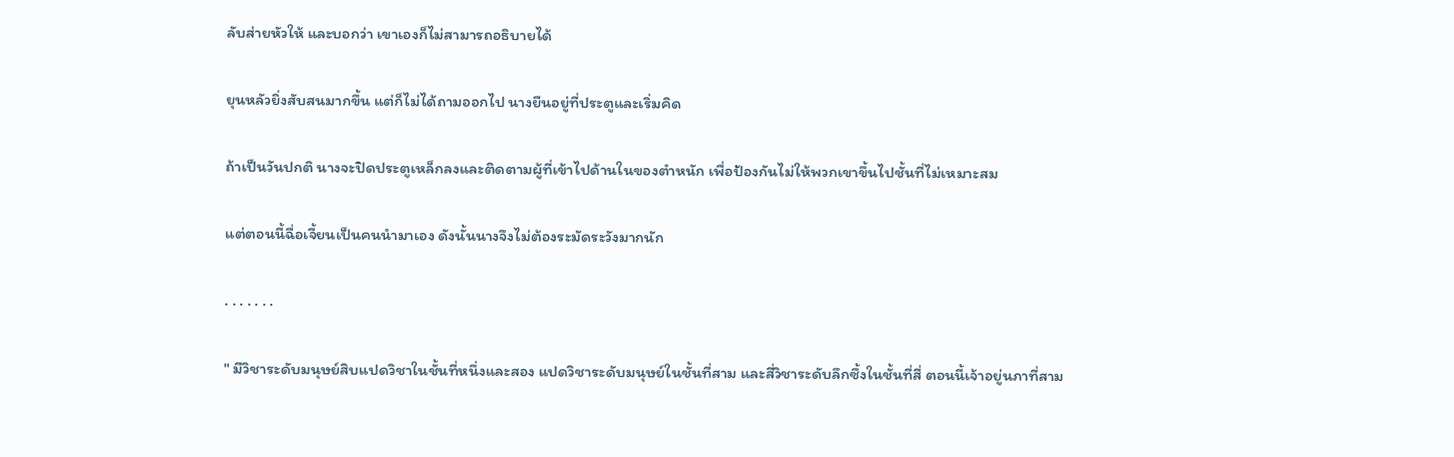ลับส่ายหัวให้ และบอกว่า เขาเองก็ไม่สามารถอธิบายได้

ยุนหลัวยิ่งสับสนมากขึ้น แต่ก็ไม่ได้ถามออกไป นางยืนอยู่ที่ประตูและเริ่มคิด

ถ้าเป็นวันปกติ นางจะปิดประตูเหล็กลงและติดตามผู้ที่เข้าไปด้านในของตำหนัก เพื่อป้องกันไม่ให้พวกเขาขึ้นไปชั้นที่ไม่เหมาะสม

แต่ตอนนี้ฉื่อเจี้ยนเป็นคนนำมาเอง ดังนั้นนางจึงไม่ต้องระมัดระวังมากนัก

. . . . . . .

" มีวิชาระดับมนุษย์สิบแปดวิชาในชั้นที่หนึ่งและสอง แปดวิชาระดับมนุษย์ในชั้นที่สาม และสี่วิชาระดับลึกซึ้งในชั้นที่สี่ ตอนนี้เจ้าอยู่นภาที่สาม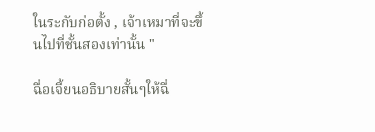ในระกับก่อตั้ง , เจ้าเหมาที่จะขึ้นไปที่ชั้นสองเท่านั้น "

ฉื่อเจี้ยนอธิบายสั้นๆให้ฉื่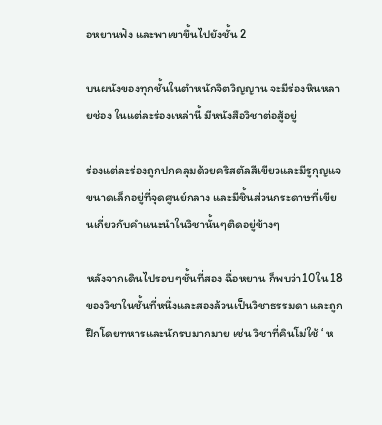อหยานฟัง และพาเขาขึ้นไปยังชั้น 2

บนผนังของทุกชั้นในตำหนักจิตวิญญาน จะมีร่องหินหลายช่อง ในแต่ละร่องเหล่านี้ มีหนังสือวิชาต่อสู้อยู่

ร่องแต่ละร่องถูกปกคลุมด้วยคริสตัลสีเขียวและมีรูกุญแจขนาดเล็กอยู่ที่จุดศูนย์กลาง และมีชิ้นส่วนกระดาษที่เขียนเกี่ยวกับคำแนะนำในวิชานั้นๆติดอยู่ข้างๆ

หลังจากเดินไปรอบๆชั้นที่สอง ฉื่อหยาน ก็พบว่า10ใน18ของวิชาในชั้นที่หนึ่งและสองล้วนเป็นวิชาธรรมดา และถูกฝึกโดยทหารและนักรบมากมาย เช่น วิชาที่คินโม่ใช้ ‘ ห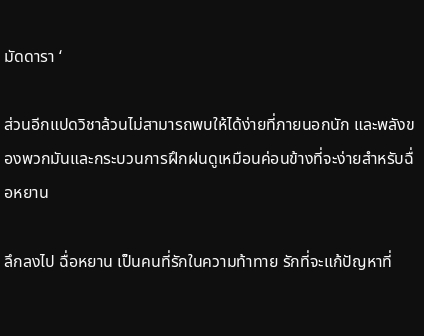มัดดารา ‘

ส่วนอีกแปดวิชาล้วนไม่สามารถพบให้ได้ง่ายที่ภายนอกนัก และพลังของพวกมันและกระบวนการฝึกฝนดูเหมือนค่อนข้างที่จะง่ายสำหรับฉื่อหยาน

ลึกลงไป ฉื่อหยาน เป็นคนที่รักในความท้าทาย รักที่จะแก้ปัญหาที่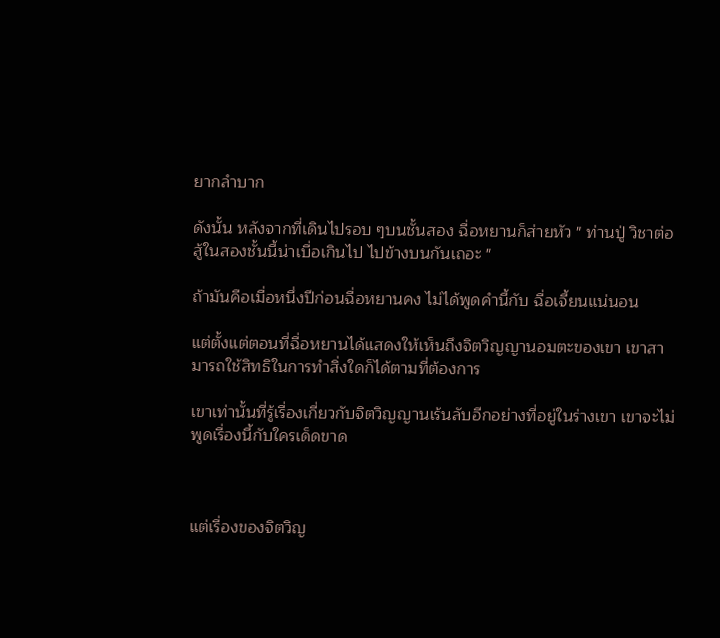ยากลำบาก

ดังนั้น หลังจากที่เดินไปรอบ ๆบนชั้นสอง ฉื่อหยานก็ส่ายหัว " ท่านปู่ วิชาต่อสู้ในสองชั้นนี้น่าเบื่อเกินไป ไปข้างบนกันเถอะ "

ถ้ามันคือเมื่อหนึ่งปีก่อนฉื่อหยานคง ไม่ได้พูดคำนี้กับ ฉื่อเจี้ยนแน่นอน

แต่ตั้งแต่ตอนที่ฉื่อหยานได้แสดงให้เห็นถึงจิตวิญญานอมตะของเขา เขาสามารถใช้สิทธิในการทำสิ่งใดก็ได้ตามที่ต้องการ

เขาเท่านั้นที่รู้เรื่องเกี่ยวกับจิตวิญญานเร้นลับอีกอย่างที่อยู่ในร่างเขา เขาจะไม่พูดเรื่องนี้กับใครเด็ดขาด



แต่เรื่องของจิตวิญ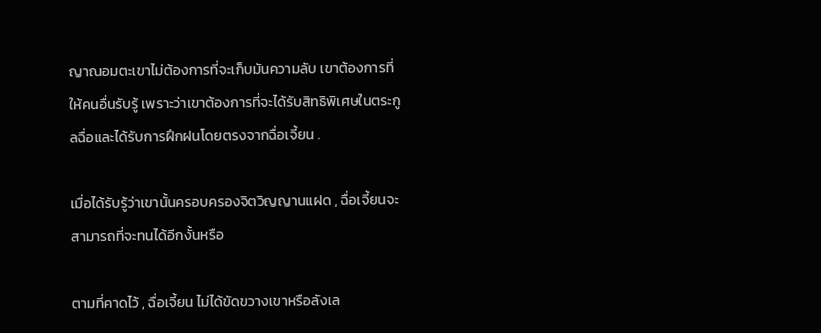ญาณอมตะเขาไม่ต้องการที่จะเก็บมันความลับ เขาต้องการที่ให้คนอื่นรับรู้ เพราะว่าเขาต้องการที่จะได้รับสิทธิพิเศษในตระกูลฉื่อและได้รับการฝึกฝนโดยตรงจากฉื่อเจี้ยน .

เมื่อได้รับรู้ว่าเขานั้นครอบครองจิตวิญญานแฝด , ฉื่อเจี้ยนจะสามารถที่จะทนได้อีกงั้นหรือ

ตามที่คาดไว้ , ฉื่อเจี้ยน ไม่ได้ขัดขวางเขาหรือลังเล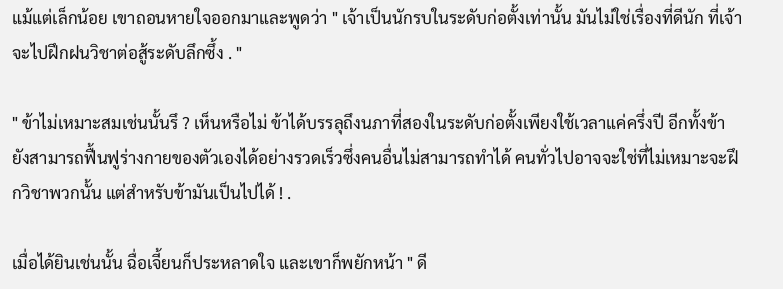แม้แต่เล็กน้อย เขาถอนหายใจออกมาและพูดว่า " เจ้าเป็นนักรบในระดับก่อตั้งเท่านั้น มันไม่ใช่เรื่องที่ดีนัก ที่เจ้าจะไปฝึกฝนวิชาต่อสู้ระดับลึกซึ้ง . "

" ข้าไม่เหมาะสมเช่นนั้นรึ ? เห็นหรือไม่ ข้าได้บรรลุถึงนภาที่สองในระดับก่อตั้งเพียงใช้เวลาแค่ครึ่งปี อีกทั้งข้ายังสามารถฟื้นฟูร่างกายของตัวเองได้อย่างรวดเร็วซึ่งคนอื่นไม่สามารถทำได้ คนทั่วไปอาจจะใช่ที่ไม่เหมาะจะฝึกวิชาพวกนั้น แต่สำหรับข้ามันเป็นไปได้ ! .

เมื่อได้ยินเช่นนั้น ฉื่อเจี้ยนก็ประหลาดใจ และเขาก็พยักหน้า " ดี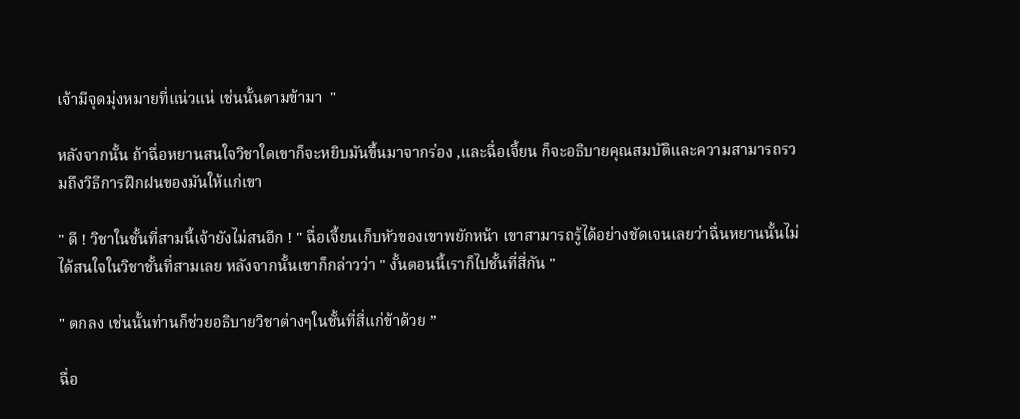เจ้ามีจุดมุ่งหมายที่แน่วแน่ เช่นนั้นตามข้ามา  "

หลังจากนั้น ถ้าฉื่อหยานสนใจวิชาใดเขาก็จะหยิบมันขึ้นมาจากร่อง ,และฉื่อเจี้ยน ก็จะอธิบายคุณสมบัติและความสามารถรวมถึงวิธีการฝึกฝนของมันให้แก่เขา

" ดี ! วิชาในชั้นที่สามนี้เจ้ายังไม่สนอีก ! " ฉื่อเจี้ยนเก็บหัวของเขาพยักหน้า เขาสามารถรู้ได้อย่างชัดเจนเลยว่าฉื่นหยานนั้นไม่ได้สนใจในวิชาชั้นที่สามเลย หลังจากนั้นเขาก็กล่าวว่า " งั้นตอนนี้เราก็ไปชั้นที่สี่กัน "

" ตกลง เช่นนั้นท่านก็ช่วยอธิบายวิชาต่างๆในชั้นที่สี่แก่ข้าด้วย ”

ฉื่อ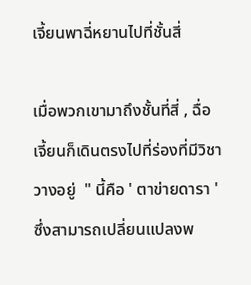เจี้ยนพาฉี่หยานไปที่ชั้นสี่

เมื่อพวกเขามาถึงชั้นที่สี่ , ฉื่อเจี้ยนก็เดินตรงไปที่ร่องที่มีวิชาวางอยู่  " นี้คือ ' ตาข่ายดารา ' ซึ่งสามารถเปลี่ยนแปลงพ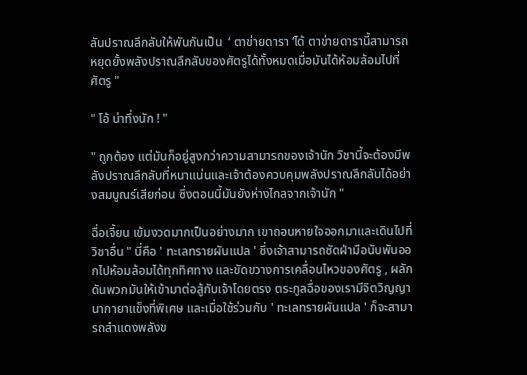ลันปราณลึกลับให้พันกันเป็น  ‘ ตาข่ายดารา ‘ได้ ตาข่ายดารานี้สามารถหยุดยั้งพลังปราณลึกลับของศัตรูได้ทั้งหมดเมื่อมันได้ห้อมล้อมไปที่ศัตรู "

" โอ้ น่าทึ่งนัก ! "

" ถูกต้อง แต่มันก็อยู่สูงกว่าความสามารถของเจ้านัก วิชานี้จะต้องมีพลังปราณลึกลับที่หนาแน่นและเจ้าต้องควบคุมพลังปราณลึกลับได้อย่างสมบูณร์เสียก่อน ซึ่งตอนนี้มันยังห่างไกลจากเจ้านัก "

ฉื่อเจี้ยน เข้มงวดมากเป็นอย่างมาก เขาถอนหายใจออกมาและเดินไปที่วิชาอื่น " นี่คือ ' ทะเลทรายผันแปล ' ซึ่งเจ้าสามารถซัดฝ่ามือนับพันออกไปห้อมล้อมได้ทุกทิศทาง และขัดขวางการเคลื่อนไหวของศัตรู , ผลักดันพวกมันให้เข้ามาต่อสู้กับเจ้าโดยตรง ตระกูลฉื่อของเรามีจิตวิญญานากายาแข็งที่พิเศษ และเมื่อใช้ร่วมกับ ' ทะเลทรายผันแปล ' ก็จะสามารถสำแดงพลังข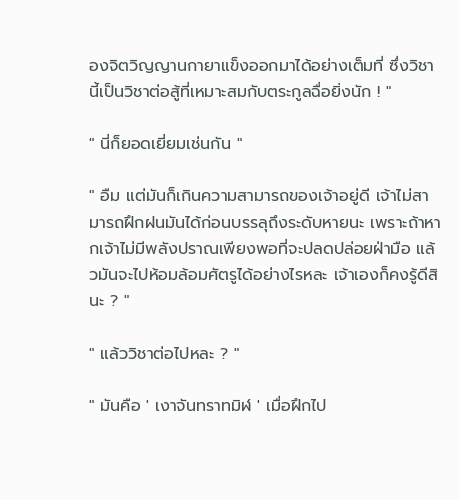องจิตวิญญานกายาแข็งออกมาได้อย่างเต็มที่ ซึ่งวิชานี้เป็นวิชาต่อสู้ที่เหมาะสมกับตระกูลฉื่อยิ่งนัก ! "

" นี่ก็ยอดเยี่ยมเช่นกัน "

" อืม แต่มันก็เกินความสามารถของเจ้าอยู่ดี เจ้าไม่สามารถฝึกฝนมันได้ก่อนบรรลุถึงระดับหายนะ เพราะถ้าหากเจ้าไม่มีพลังปราณเพียงพอที่จะปลดปล่อยฝ่ามือ แล้วมันจะไปห้อมล้อมศัตรูได้อย่างไรหละ เจ้าเองก็คงรู้ดีสินะ ? "

" แล้ววิชาต่อไปหละ ? "

" มันคือ ' เงาจันทราทมิฬ ' เมื่อฝึกไป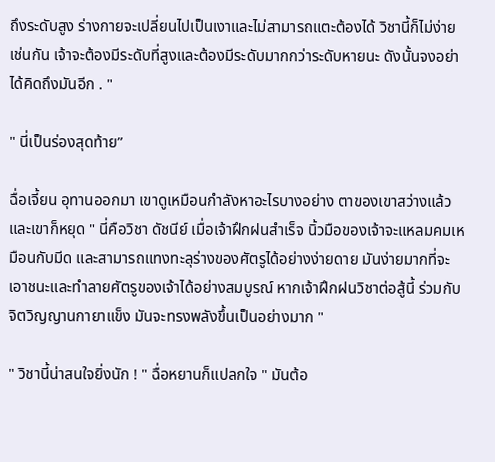ถึงระดับสูง ร่างกายจะเปลี่ยนไปเป็นเงาและไม่สามารถแตะต้องได้ วิชานี้ก็ไม่ง่ายเช่นกัน เจ้าจะต้องมีระดับที่สูงและต้องมีระดับมากกว่าระดับหายนะ ดังนั้นจงอย่าได้คิดถึงมันอีก . "

" นี่เป็นร่องสุดท้าย”

ฉื่อเจี้ยน อุทานออกมา เขาดูเหมือนกำลังหาอะไรบางอย่าง ตาของเขาสว่างแล้วและเขาก็หยุด " นี่คือวิชา ดัชนีย์ เมื่อเจ้าฝึกฝนสำเร็จ นิ้วมือของเจ้าจะแหลมคมเหมือนกับมีด และสามารถแทงทะลุร่างของศัตรูได้อย่างง่ายดาย มันง่ายมากที่จะเอาชนะและทำลายศัตรูของเจ้าได้อย่างสมบูรณ์ หากเจ้าฝึกฝนวิชาต่อสู้นี้ ร่วมกับจิตวิญญานกายาแข็ง มันจะทรงพลังขึ้นเป็นอย่างมาก "

" วิชานี้น่าสนใจยิ่งนัก ! " ฉื่อหยานก็แปลกใจ " มันต้อ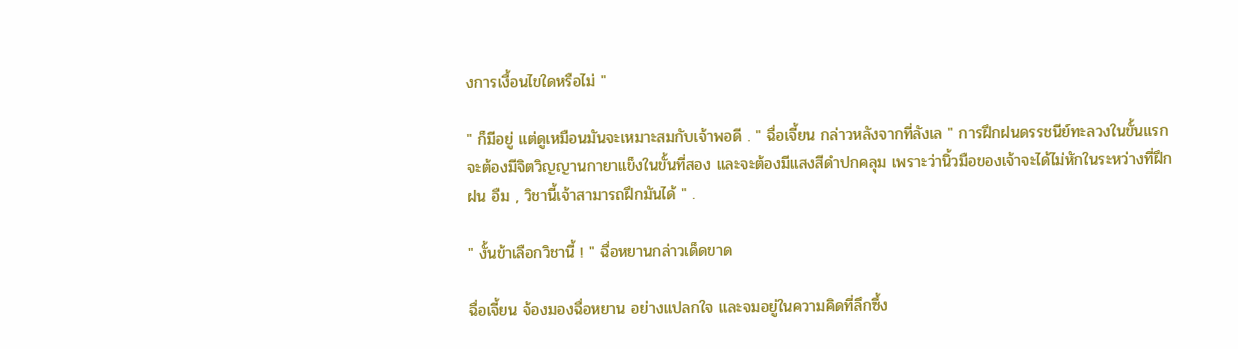งการเงื้อนไขใดหรือไม่ "

" ก็มีอยู่ แต่ดูเหมือนมันจะเหมาะสมกับเจ้าพอดี . " ฉื่อเจี้ยน กล่าวหลังจากที่ลังเล " การฝึกฝนดรรชนีย์ทะลวงในขั้นแรก จะต้องมีจิตวิญญานกายาแข็งในขั้นที่สอง และจะต้องมีแสงสีดำปกคลุม เพราะว่านิ้วมือของเจ้าจะได้ไม่หักในระหว่างที่ฝึกฝน อืม , วิชานี้เจ้าสามารถฝึกมันได้ " .

" งั้นข้าเลือกวิชานี้ ! " ฉื่อหยานกล่าวเด็ดขาด

ฉื่อเจี้ยน จ้องมองฉื่อหยาน อย่างแปลกใจ และจมอยู่ในความคิดที่ลึกซึ้ง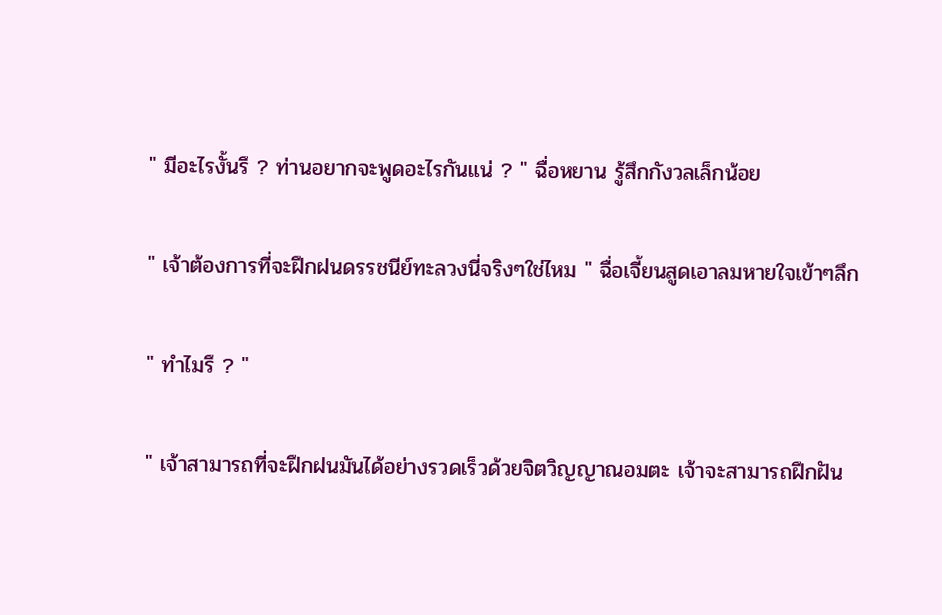" มีอะไรงั้นรึ ? ท่านอยากจะพูดอะไรกันแน่ ? " ฉื่อหยาน รู้สึกกังวลเล็กน้อย

" เจ้าต้องการที่จะฝึกฝนดรรชนีย์ทะลวงนี่จริงๆใช่ไหม " ฉื่อเจี้ยนสูดเอาลมหายใจเข้าๆลึก

" ทำไมรึ ? "

" เจ้าสามารถที่จะฝึกฝนมันได้อย่างรวดเร็วด้วยจิตวิญญาณอมตะ เจ้าจะสามารถฝึกฝัน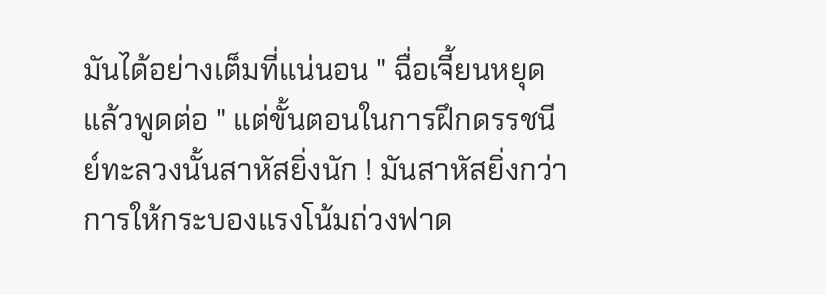มันได้อย่างเต็มที่แน่นอน " ฉื่อเจี้ยนหยุดแล้วพูดต่อ " แต่ขั้นตอนในการฝึกดรรชนีย์ทะลวงนั้นสาหัสยิ่งนัก ! มันสาหัสยิ่งกว่าการให้กระบองแรงโน้มถ่วงฟาด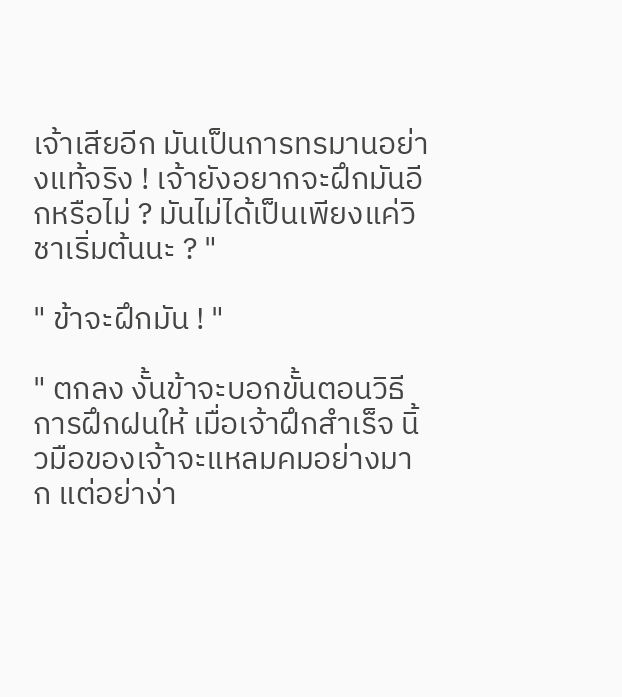เจ้าเสียอีก มันเป็นการทรมานอย่างแท้จริง ! เจ้ายังอยากจะฝึกมันอีกหรือไม่ ? มันไม่ได้เป็นเพียงแค่วิชาเริ่มต้นนะ ? "

" ข้าจะฝึกมัน ! "

" ตกลง งั้นข้าจะบอกขั้นตอนวิธีการฝึกฝนให้ เมื่อเจ้าฝึกสำเร็จ นิ้วมือของเจ้าจะแหลมคมอย่างมาก แต่อย่าง่า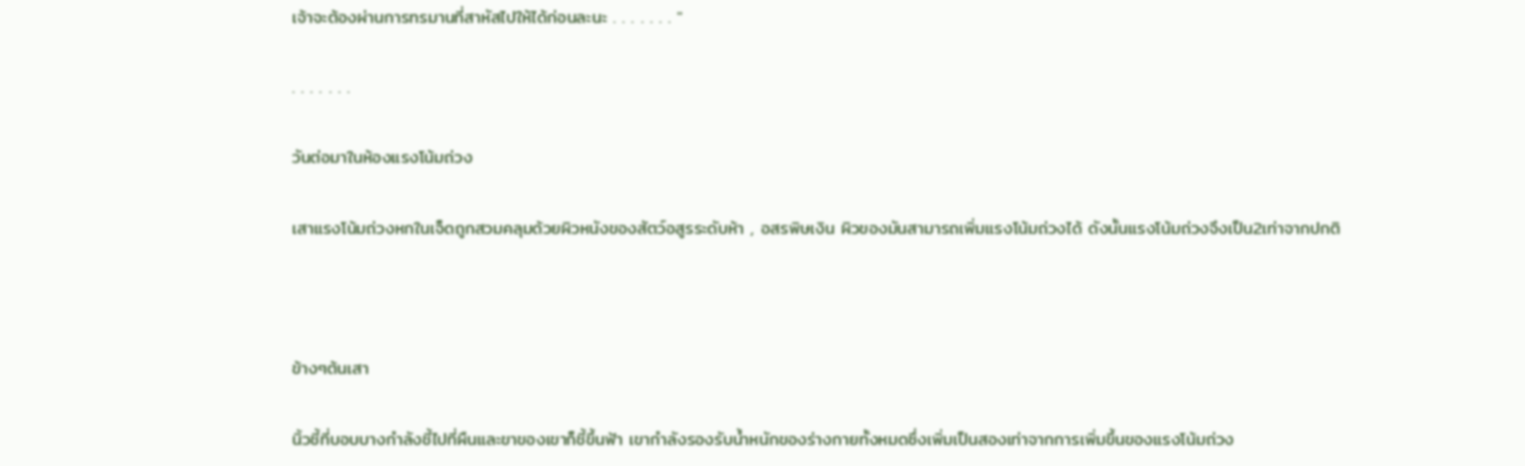เจ้าจะต้องผ่านการทรมานที่สาหัสไปให้ได้ก่อนละนะ . . . . . . . "

. . . . . . .

วันต่อมาในห้องแรงโน้มถ่วง

เสาแรงโน้มถ่วงหกในเจ็ดถูกสวมคลุมด้วยผิวหนังของสัตว์อสูรระดับห้า , อสรพิษเงิน ผิวของมันสามารถเพิ่มแรงโน้มถ่วงได้ ดังนั้นแรงโน้มถ่วงจึงเป็น2เท่าจากปกติ



ข้างๆต้นเสา

นิ้วชี้ที่บอบบางกำลังชี้ไปที่ผืนและขาของเขาก็ชี้ขึ้นฟ้า เขากำลังรองรับน้ำหนักของร่างกายทั้งหมดซึ่งเพิ่มเป็นสองเท่าจากการเพิ่มขึ้นของแรงโน้มถ่วง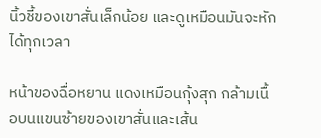นิ้วชี้ของเขาสั่นเล็กน้อย และดูเหมือนมันจะหักได้ทุกเวลา

หน้าของฉื่อหยาน แดงเหมือนกุ้งสุก กล้ามเนื้อบนแขนซ้ายของเขาสั่นและเส้น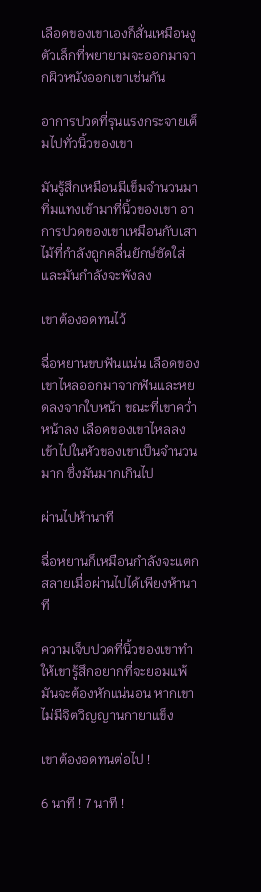เลือดของเขาเองก็สั่นเหมือนงูตัวเล็กที่พยายามจะออกมาจากผิวหนังออกเขาเช่นกัน

อาการปวดที่รุนแรงกระจายเต็มไปทั่วนิ้วของเขา

มันรู้สึกเหมือนมีเข็มจำนวนมาทิ่มแทงเข้ามาที่นิ้วของเขา อาการปวดของเขาเหมือนกับเสาไม้ที่กำลังถูกคลื่นยักษ์ซัดใส่ และมันกำลังจะพังลง

เขาต้องอดทนไว้

ฉื่อหยานขบฟันแน่น เลือดของเขาไหลออกมาจากฟันและหยดลงจากใบหน้า ขณะที่เขาคว่ำหน้าลง เลือดของเขาไหลลงเข้าไปในหัวของเขาเป็นจำนวนมาก ซึ่งมันมากเกินไป

ผ่านไปห้านาที

ฉื่อหยานก็เหมือนกำลังจะแตกสลายเมื่อผ่านไปได้เพียงห้านาที

ความเจ็บปวดที่นิ้วของเขาทำให้เขารู้สึกอยากที่จะยอมแพ้ มันจะต้องหักแน่นอน หากเขาไม่มีจิตวิญญานกายาแข็ง

เขาต้องอดทนต่อไป !

6 นาที ! 7 นาที !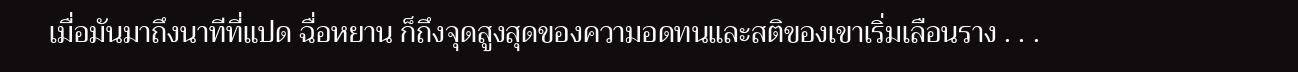เมื่อมันมาถึงนาทีที่แปด ฉื่อหยาน ก็ถึงจุดสูงสุดของความอดทนและสติของเขาเริ่มเลือนราง . . .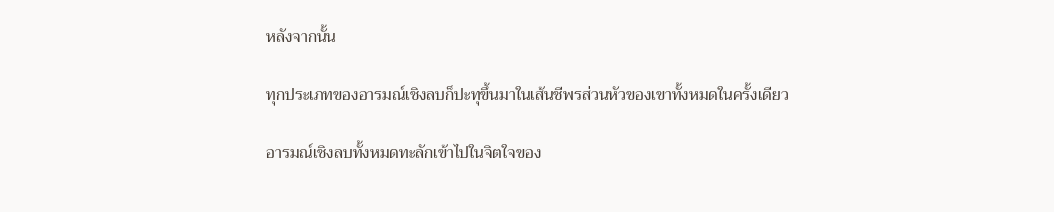หลังจากนั้น

ทุกประเภทของอารมณ์เชิงลบก็ปะทุขึ้นมาในเส้นชีพรส่วนหัวของเขาทั้งหมดในครั้งเดียว

อารมณ์เชิงลบทั้งหมดทะลักเข้าไปในจิตใจของ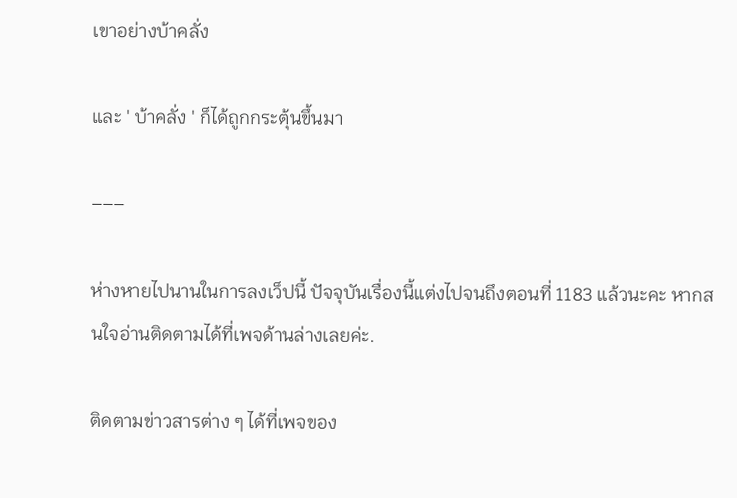เขาอย่างบ้าคลั่ง

และ ' บ้าคลั่ง ' ก็ได้ถูกกระตุ้นขึ้นมา

–––

ห่างหายไปนานในการลงเว็ปนี้ ปัจจุบันเรื่องนี้แต่งไปจนถึงตอนที่ 1183 แล้วนะคะ หากสนใจอ่านติดตามได้ที่เพจด้านล่างเลยค่ะ.

ติดตามข่าวสารต่าง ๆ ได้ที่เพจของ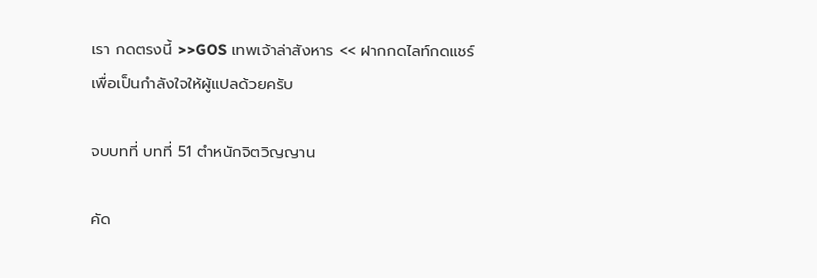เรา กดตรงนี้ >>GOS เทพเจ้าล่าสังหาร << ฝากกดไลท์กดแชร์เพื่อเป็นกำลังใจให้ผู้แปลด้วยครับ

จบบทที่ บทที่ 51 ตำหนักจิตวิญญาน

คัด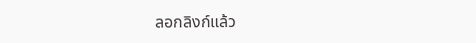ลอกลิงก์แล้ว